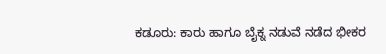ಕಡೂರು: ಕಾರು ಹಾಗೂ ಬೈಕ್ನ ನಡುವೆ ನಡೆದ ಭೀಕರ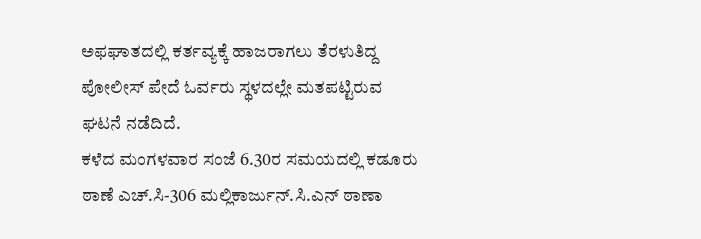ಅಫಘಾತದಲ್ಲಿ ಕರ್ತವ್ಯಕ್ಕೆ ಹಾಜರಾಗಲು ತೆರಳುತಿದ್ದ ಪೋಲೀಸ್ ಪೇದೆ ಓರ್ವರು ಸ್ಥಳದಲ್ಲೇ ಮತಪಟ್ಟಿರುವ ಘಟನೆ ನಡೆದಿದೆ.
ಕಳೆದ ಮಂಗಳವಾರ ಸಂಜೆ 6.30ರ ಸಮಯದಲ್ಲಿ ಕಡೂರು ಠಾಣೆ ಎಚ್.ಸಿ-306 ಮಲ್ಲಿಕಾರ್ಜುನ್.ಸಿ.ಎನ್ ಠಾಣಾ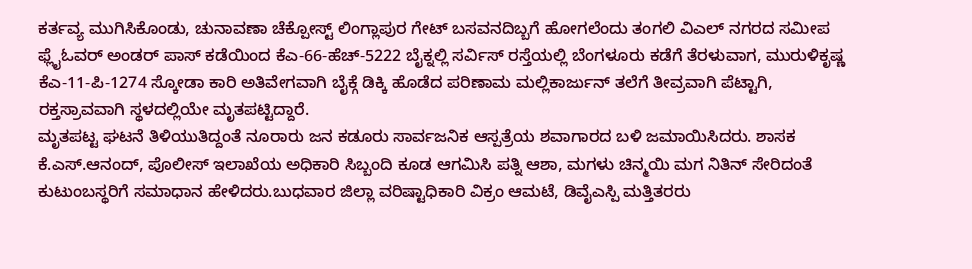ಕರ್ತವ್ಯ ಮುಗಿಸಿಕೊಂಡು, ಚುನಾವಣಾ ಚೆಕ್ಪೋಸ್ಟ್ ಲಿಂಗ್ಲಾಪುರ ಗೇಟ್ ಬಸವನದಿಬ್ಬಗೆ ಹೋಗಲೆಂದು ತಂಗಲಿ ವಿಎಲ್ ನಗರದ ಸಮೀಪ ಫ್ಲೈಓವರ್ ಅಂಡರ್ ಪಾಸ್ ಕಡೆಯಿಂದ ಕೆಎ-66-ಹೆಚ್-5222 ಬೈಕ್ನಲ್ಲಿ ಸರ್ವಿಸ್ ರಸ್ತೆಯಲ್ಲಿ ಬೆಂಗಳೂರು ಕಡೆಗೆ ತೆರಳುವಾಗ, ಮುರುಳಿಕೃಷ್ಣ ಕೆಎ-11-ಪಿ-1274 ಸ್ಕೋಡಾ ಕಾರಿ ಅತಿವೇಗವಾಗಿ ಬೈಕ್ಗೆ ಡಿಕ್ಕಿ ಹೊಡೆದ ಪರಿಣಾಮ ಮಲ್ಲಿಕಾರ್ಜುನ್ ತಲೆಗೆ ತೀವ್ರವಾಗಿ ಪೆಟ್ಟಾಗಿ, ರಕ್ತಸ್ರಾವವಾಗಿ ಸ್ಥಳದಲ್ಲಿಯೇ ಮೃತಪಟ್ಟಿದ್ದಾರೆ.
ಮೃತಪಟ್ಟ ಘಟನೆ ತಿಳಿಯುತಿದ್ದಂತೆ ನೂರಾರು ಜನ ಕಡೂರು ಸಾರ್ವಜನಿಕ ಆಸ್ಪತ್ರೆಯ ಶವಾಗಾರದ ಬಳಿ ಜಮಾಯಿಸಿದರು. ಶಾಸಕ ಕೆ.ಎಸ್.ಆನಂದ್, ಪೊಲೀಸ್ ಇಲಾಖೆಯ ಅಧಿಕಾರಿ ಸಿಬ್ಬಂದಿ ಕೂಡ ಆಗಮಿಸಿ ಪತ್ನಿ ಆಶಾ, ಮಗಳು ಚಿನ್ಮಯಿ ಮಗ ನಿತಿನ್ ಸೇರಿದಂತೆ ಕುಟುಂಬಸ್ಥರಿಗೆ ಸಮಾಧಾನ ಹೇಳಿದರು.ಬುಧವಾರ ಜಿಲ್ಲಾ ವರಿಷ್ಟಾಧಿಕಾರಿ ವಿಕ್ರಂ ಆಮಟೆ, ಡಿವೈಎಸ್ಪಿ ಮತ್ತಿತರರು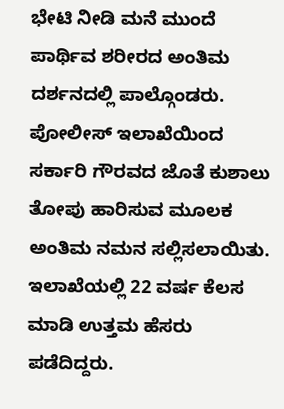ಭೇಟಿ ನೀಡಿ ಮನೆ ಮುಂದೆ ಪಾರ್ಥಿವ ಶರೀರದ ಅಂತಿಮ ದರ್ಶನದಲ್ಲಿ ಪಾಲ್ಗೊಂಡರು. ಪೋಲೀಸ್ ಇಲಾಖೆಯಿಂದ ಸರ್ಕಾರಿ ಗೌರವದ ಜೊತೆ ಕುಶಾಲು ತೋಪು ಹಾರಿಸುವ ಮೂಲಕ ಅಂತಿಮ ನಮನ ಸಲ್ಲಿಸಲಾಯಿತು. ಇಲಾಖೆಯಲ್ಲಿ 22 ವರ್ಷ ಕೆಲಸ ಮಾಡಿ ಉತ್ತಮ ಹೆಸರು ಪಡೆದಿದ್ದರು.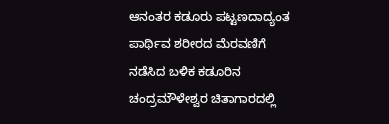ಆನಂತರ ಕಡೂರು ಪಟ್ಟಣದಾದ್ಯಂತ ಪಾರ್ಥಿವ ಶರೀರದ ಮೆರವಣಿಗೆ ನಡೆಸಿದ ಬಳಿಕ ಕಡೂರಿನ ಚಂದ್ರಮೌಳೇಶ್ವರ ಚಿತಾಗಾರದಲ್ಲಿ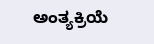ಅಂತ್ಯಕ್ರಿಯೆ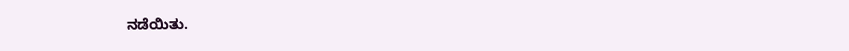ನಡೆಯಿತು.